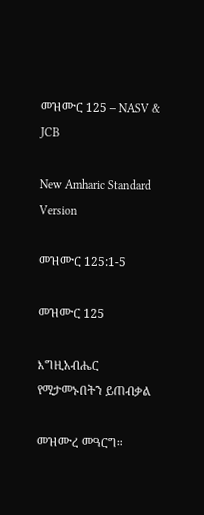መዝሙር 125 – NASV & JCB

New Amharic Standard Version

መዝሙር 125:1-5

መዝሙር 125

እግዚአብሔር የሚታመኑበትን ይጠብቃል

መዝሙረ መዓርግ።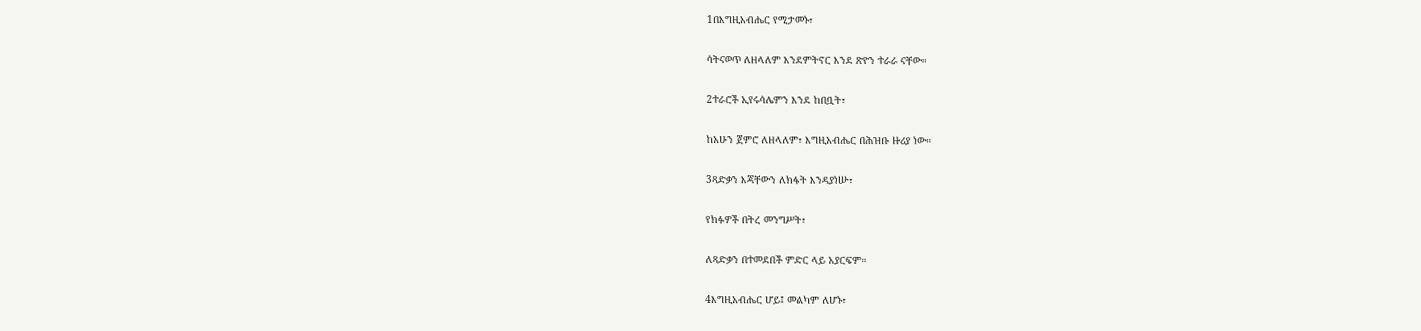1በእግዚአብሔር የሚታመኑ፣

ሳትናወጥ ለዘላለም እንደምትኖር እንደ ጽዮን ተራራ ናቸው።

2ተራሮች ኢየሩሳሌምን እንደ ከበቧት፣

ከአሁን ጀምሮ ለዘላለም፣ እግዚአብሔር በሕዝቡ ዙሪያ ነው።

3ጻድቃን እጃቸውን ለክፋት እንዳያነሡ፣

የክፉዎች በትረ መንግሥት፣

ለጻድቃን በተመደበች ምድር ላይ አያርፍም።

4እግዚአብሔር ሆይ፤ መልካም ለሆኑ፣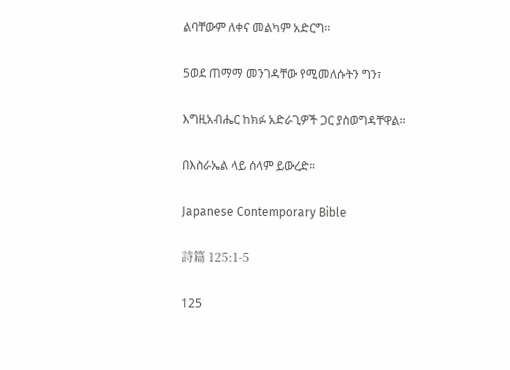ልባቸውም ለቀና መልካም አድርግ።

5ወደ ጠማማ መንገዳቸው የሚመለሱትን ግን፣

እግዚአብሔር ከክፉ አድራጊዎች ጋር ያስወግዳቸዋል።

በእስራኤል ላይ ሰላም ይውረድ።

Japanese Contemporary Bible

詩篇 125:1-5

125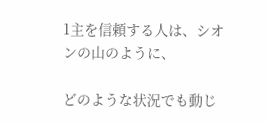1主を信頼する人は、シオンの山のように、

どのような状況でも動じ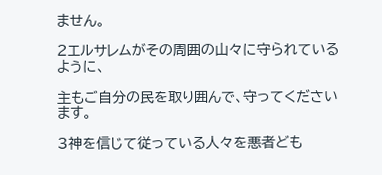ません。

2エルサレムがその周囲の山々に守られているように、

主もご自分の民を取り囲んで、守ってくださいます。

3神を信じて従っている人々を悪者ども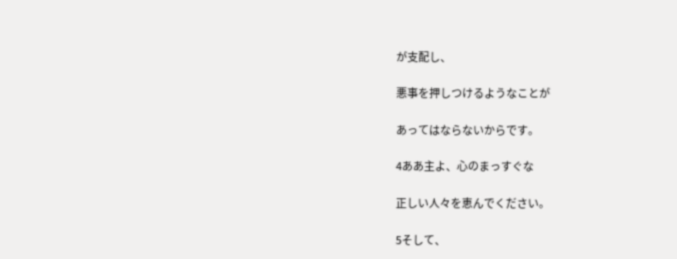が支配し、

悪事を押しつけるようなことが

あってはならないからです。

4ああ主よ、心のまっすぐな

正しい人々を恵んでください。

5そして、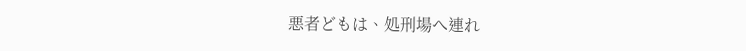悪者どもは、処刑場へ連れ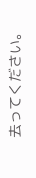去ってください。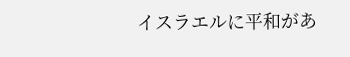イスラエルに平和があ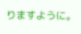りますように。